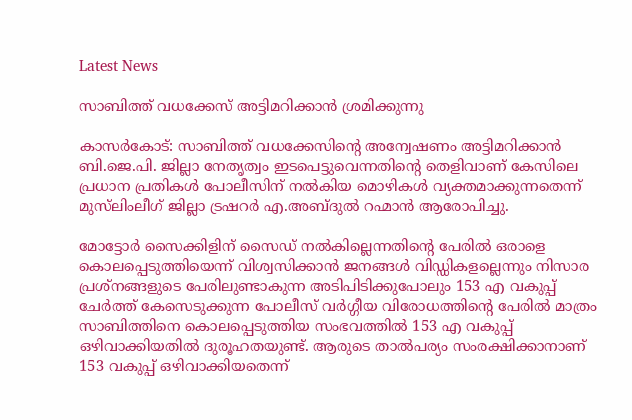Latest News

സാബിത്ത് വധക്കേസ് അട്ടിമറിക്കാന്‍ ശ്രമിക്കുന്നു

കാസര്‍കോട്: സാബിത്ത് വധക്കേസിന്റെ അന്വേഷണം അട്ടിമറിക്കാന്‍ ബി.ജെ.പി. ജില്ലാ നേതൃത്വം ഇടപെട്ടുവെന്നതിന്റെ തെളിവാണ് കേസിലെ പ്രധാന പ്രതികള്‍ പോലീസിന് നല്‍കിയ മൊഴികള്‍ വ്യക്തമാക്കുന്നതെന്ന് മുസ്‌ലിംലീഗ് ജില്ലാ ട്രഷറര്‍ എ.അബ്ദുല്‍ റഹ്മാന്‍ ആരോപിച്ചു.

മോട്ടോര്‍ സൈക്കിളിന് സൈഡ് നല്‍കില്ലെന്നതിന്റെ പേരില്‍ ഒരാളെ കൊലപ്പെടുത്തിയെന്ന് വിശ്വസിക്കാന്‍ ജനങ്ങള്‍ വിഡ്ഡികളല്ലെന്നും നിസാര പ്രശ്‌നങ്ങളുടെ പേരിലുണ്ടാകുന്ന അടിപിടിക്കുപോലും 153 എ വകുപ്പ് ചേര്‍ത്ത് കേസെടുക്കുന്ന പോലീസ് വര്‍ഗ്ഗീയ വിരോധത്തിന്റെ പേരില്‍ മാത്രം സാബിത്തിനെ കൊലപ്പെടുത്തിയ സംഭവത്തില്‍ 153 എ വകുപ്പ് ഒഴിവാക്കിയതില്‍ ദുരൂഹതയുണ്ട്. ആരുടെ താല്‍പര്യം സംരക്ഷിക്കാനാണ് 153 വകുപ്പ് ഒഴിവാക്കിയതെന്ന്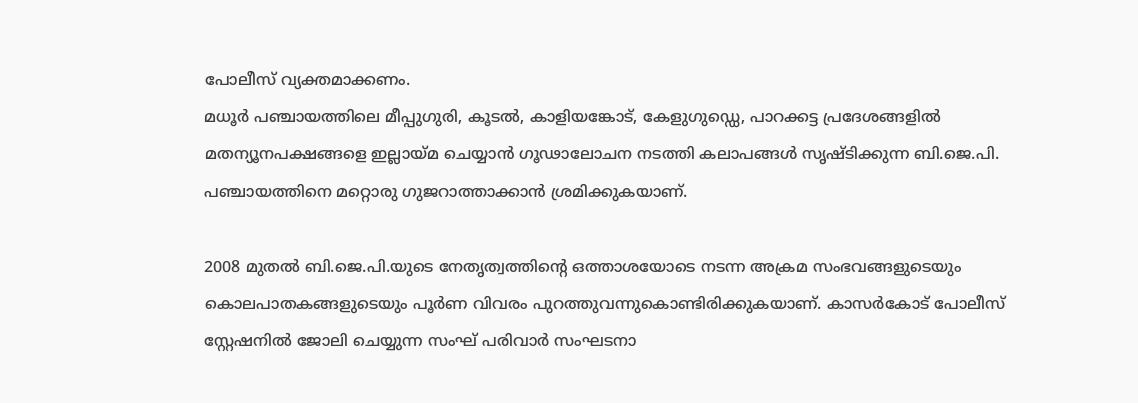പോലീസ് വ്യക്തമാക്കണം.
മധൂര്‍ പഞ്ചായത്തിലെ മീപ്പുഗുരി, കൂടല്‍, കാളിയങ്കോട്, കേളുഗുഡ്ഡെ, പാറക്കട്ട പ്രദേശങ്ങളില്‍ മതന്യൂനപക്ഷങ്ങളെ ഇല്ലായ്മ ചെയ്യാന്‍ ഗൂഢാലോചന നടത്തി കലാപങ്ങള്‍ സൃഷ്ടിക്കുന്ന ബി.ജെ.പി. പഞ്ചായത്തിനെ മറ്റൊരു ഗുജറാത്താക്കാന്‍ ശ്രമിക്കുകയാണ്.

2008 മുതല്‍ ബി.ജെ.പി.യുടെ നേതൃത്വത്തിന്റെ ഒത്താശയോടെ നടന്ന അക്രമ സംഭവങ്ങളുടെയും കൊലപാതകങ്ങളുടെയും പൂര്‍ണ വിവരം പുറത്തുവന്നുകൊണ്ടിരിക്കുകയാണ്. കാസര്‍കോട് പോലീസ് സ്റ്റേഷനില്‍ ജോലി ചെയ്യുന്ന സംഘ് പരിവാര്‍ സംഘടനാ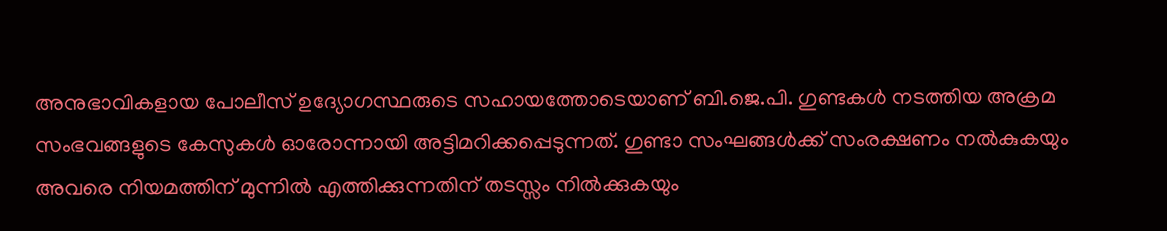അനുഭാവികളായ പോലീസ് ഉദ്യോഗസ്ഥരുടെ സഹായത്തോടെയാണ് ബി.ജെ.പി. ഗുണ്ടകള്‍ നടത്തിയ അക്രമ സംഭവങ്ങളുടെ കേസുകള്‍ ഓരോന്നായി അട്ടിമറിക്കപ്പെടുന്നത്. ഗുണ്ടാ സംഘങ്ങള്‍ക്ക് സംരക്ഷണം നല്‍കുകയും അവരെ നിയമത്തിന് മുന്നില്‍ എത്തിക്കുന്നതിന് തടസ്സം നില്‍ക്കുകയും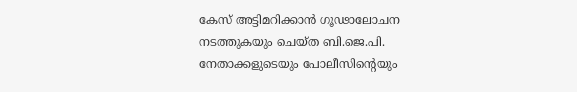കേസ് അട്ടിമറിക്കാന്‍ ഗൂഢാലോചന നടത്തുകയും ചെയ്ത ബി.ജെ.പി. നേതാക്കളുടെയും പോലീസിന്റെയും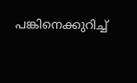പങ്കിനെക്കുറിച്ച്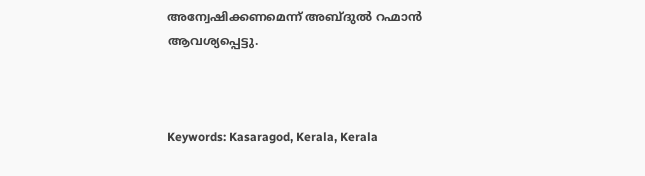അന്വേഷിക്കണമെന്ന് അബ്ദുല്‍ റഹ്മാന്‍ ആവശ്യപ്പെട്ടു.



Keywords: Kasaragod, Kerala, Kerala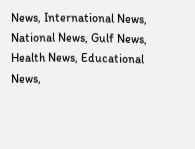News, International News, National News, Gulf News, Health News, Educational News,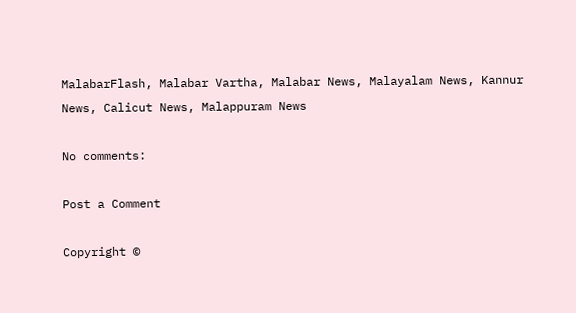MalabarFlash, Malabar Vartha, Malabar News, Malayalam News, Kannur News, Calicut News, Malappuram News

No comments:

Post a Comment

Copyright ©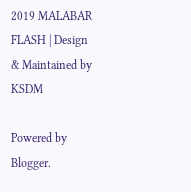2019 MALABAR FLASH | Design & Maintained by KSDM

Powered by Blogger.